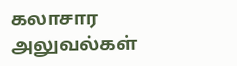கலாசார அலுவல்கள்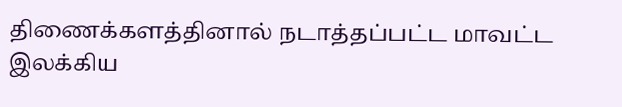திணைக்களத்தினால் நடாத்தப்பட்ட மாவட்ட இலக்கிய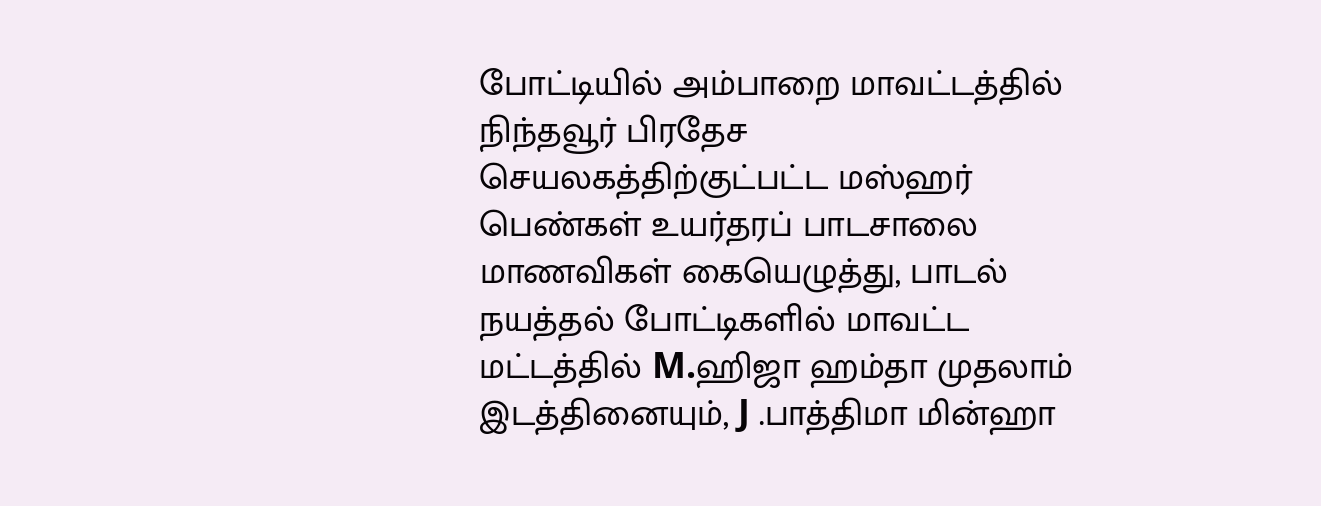போட்டியில் அம்பாறை மாவட்டத்தில் நிந்தவூர் பிரதேச செயலகத்திற்குட்பட்ட மஸ்ஹர் பெண்கள் உயர்தரப் பாடசாலை மாணவிகள் கையெழுத்து, பாடல் நயத்தல் போட்டிகளில் மாவட்ட மட்டத்தில் M.ஹிஜா ஹம்தா முதலாம் இடத்தினையும், J .பாத்திமா மின்ஹா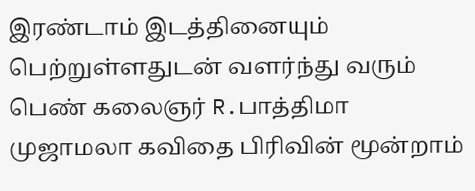இரண்டாம் இடத்தினையும் பெற்றுள்ளதுடன் வளர்ந்து வரும் பெண் கலைஞர் R.பாத்திமா முஜாமலா கவிதை பிரிவின் மூன்றாம்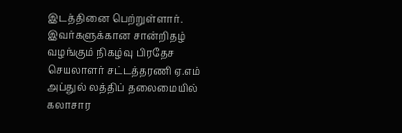இடத்தினை பெற்றுள்ளார். இவர்களுக்கான சான்றிதழ் வழங்கும் நிகழ்வு பிரதேச செயலாளர் சட்டத்தரணி ஏ.எம் அப்துல் லத்திப் தலைமையில் கலாசார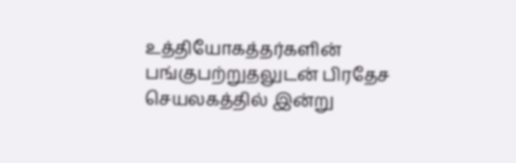உத்தியோகத்தர்களின் பங்குபற்றுதலுடன் பிரதேச செயலகத்தில் இன்று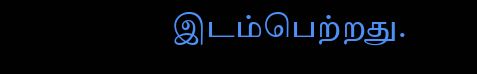இடம்பெற்றது.